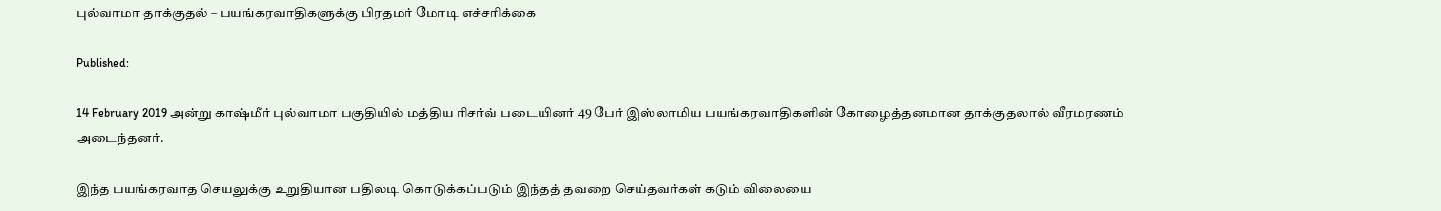புல்வாமா தாக்குதல் – பயங்கரவாதிகளுக்கு பிரதமர் மோடி எச்சரிக்கை

Published:

14 February 2019 அன்று காஷ்மீர் புல்வாமா பகுதியில் மத்திய ரிசர்வ் படையினர் 49 பேர் இஸ்லாமிய பயங்கரவாதிகளின் கோழைத்தனமான தாக்குதலால் வீரமரணம் அடைந்தனர்.

இந்த பயங்கரவாத செயலுக்கு உறுதியான பதிலடி கொடுக்கப்படும் இந்தத் தவறை செய்தவர்கள் கடும் விலையை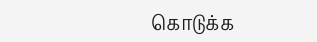கொடுக்க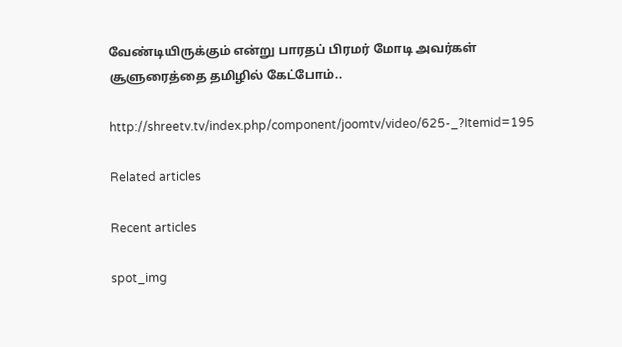வேண்டியிருக்கும் என்று பாரதப் பிரமர் மோடி அவர்கள் சூளுரைத்தை தமிழில் கேட்போம்..

http://shreetv.tv/index.php/component/joomtv/video/625-_?Itemid=195

Related articles

Recent articles

spot_img